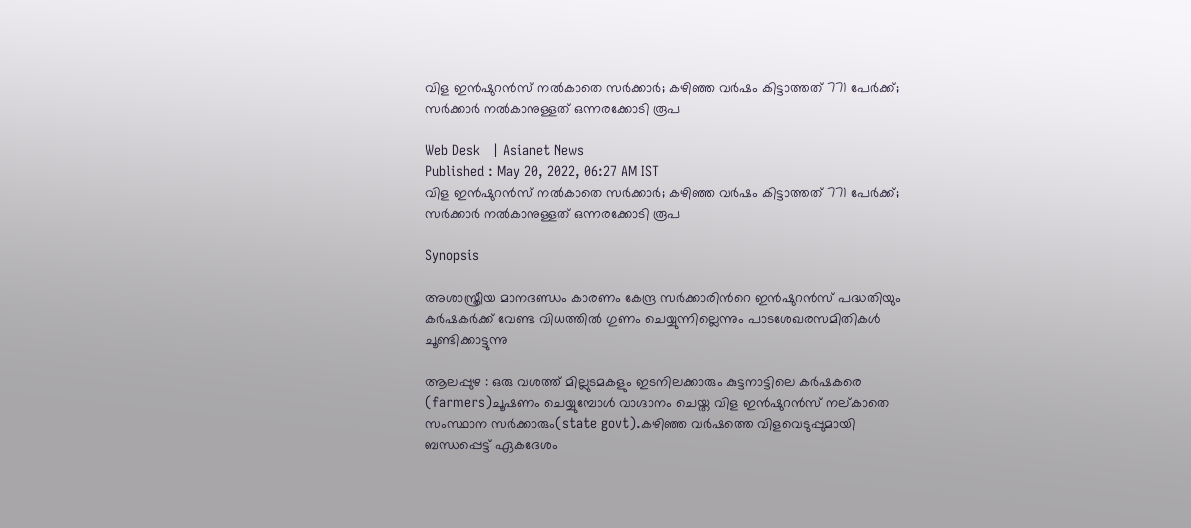വിള ഇന്‍ഷുറന്‍സ് നൽകാതെ സർക്കാർ; കഴിഞ്ഞ വർഷം കിട്ടാത്തത് 771 പേർക്ക്; സർക്കാർ നൽകാനുള്ളത് ഒന്നരക്കോടി രൂപ

Web Desk   | Asianet News
Published : May 20, 2022, 06:27 AM IST
വിള ഇന്‍ഷുറന്‍സ് നൽകാതെ സർക്കാർ; കഴിഞ്ഞ വർഷം കിട്ടാത്തത് 771 പേർക്ക്;  സർക്കാർ നൽകാനുള്ളത് ഒന്നരക്കോടി രൂപ

Synopsis

അശാസ്ത്രീയ മാനദണ്ഡം കാരണം കേന്ദ്ര സർക്കാരിന്‍റെ ഇന്‍ഷുറന്‍സ് പദ്ധതിയും കര്‍ഷകര്‍ക്ക് വേണ്ട വിധത്തില്‍ ഗുണം ചെയ്യുന്നില്ലെന്നും പാടശേഖരസമിതികൾ ചൂണ്ടിക്കാട്ടുന്നു

ആലപ്പുഴ : ഒരു വശത്ത് മില്ലുടമകളും ഇടനിലക്കാരും കുട്ടനാട്ടിലെ കര്‍ഷകരെ (farmers)ചൂഷണം ചെയ്യുമ്പോള്‍ വാഗ്ദാനം ചെയ്ത വിള ഇന്‍ഷുറന്‍സ് നല്കാതെ സംസ്ഥാന സർക്കാരും(state govt).കഴിഞ്ഞ വർഷത്തെ വിളവെടുപ്പുമായി ബന്ധപ്പെട്ട് ഏകദേശം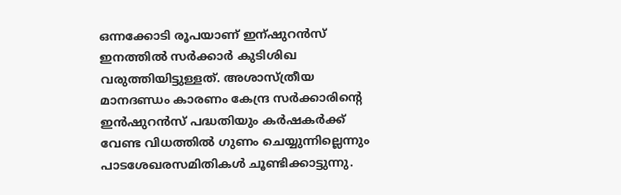ഒന്നക്കോടി രൂപയാണ് ഇന്ഷുറന്‍സ് ഇനത്തില്‍ സര്‍ക്കാര്‍ കുടിശിഖ വരുത്തിയിട്ടുള്ളത്. അശാസ്ത്രീയ മാനദണ്ഡം കാരണം കേന്ദ്ര സർക്കാരിന്‍റെ ഇന്‍ഷുറന്‍സ് പദ്ധതിയും കര്‍ഷകര്‍ക്ക് വേണ്ട വിധത്തില്‍ ഗുണം ചെയ്യുന്നില്ലെന്നും പാടശേഖരസമിതികൾ ചൂണ്ടിക്കാട്ടുന്നു.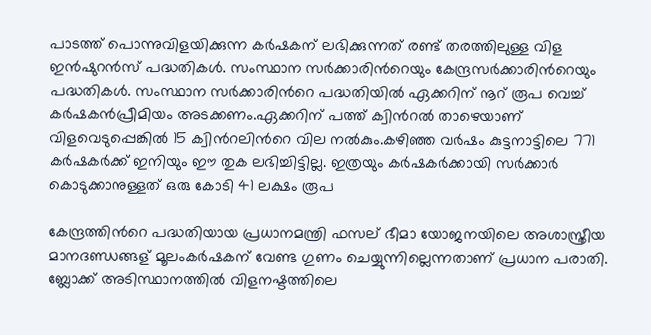പാടത്ത് പൊന്നുവിളയിക്കുന്ന കര്‍ഷകന് ലഭിക്കുന്നത് രണ്ട് തരത്തിലുള്ള വിള ഇന്‍ഷുറന്‍സ് പദ്ധതികള്‍. സംസ്ഥാന സർക്കാരിന്‍റെയും കേന്ദ്രസര്‍ക്കാരിന്‍റെയും പദ്ധതികള്‍. സംസ്ഥാന സര്‍ക്കാരിന്‍റെ പദ്ധതിയില്‍ ഏക്കറിന് നൂറ് രൂപ വെച്ച് കര്‍ഷകന്‍പ്രീമിയം അടക്കണം.ഏക്കറിന് പത്ത് ക്വിന്‍റല്‍ താഴെയാണ് വിളവെടുപ്പെങ്കില്‍ 15 ക്വിന്‍റലിന്‍റെ വില നല്‍കും.കഴിഞ്ഞ വർഷം കുട്ടനാട്ടിലെ 771 കര്‍ഷകര്‍ക്ക് ഇനിയും ഈ തുക ലഭിച്ചിട്ടില്ല. ഇത്രയും കര്‍ഷകര്‍ക്കായി സർക്കാര്‍ കൊടുക്കാനുള്ളത് ഒരു കോടി 41 ലക്ഷം രൂപ

കേന്ദ്രത്തിന്‍റെ പദ്ധതിയായ പ്രധാനമന്ത്രി ഫസല് ഭീമാ യോജനയിലെ അശാസ്ത്രീയ മാനദണ്ഡങ്ങള് മൂലംകര്‍ഷകന് വേണ്ട ഗുണം ചെയ്യുന്നില്ലെന്നതാണ് പ്രധാന പരാതി. ബ്ലോക്ക് അടിസ്ഥാനത്തില്‍ വിളനഷ്ടത്തിലെ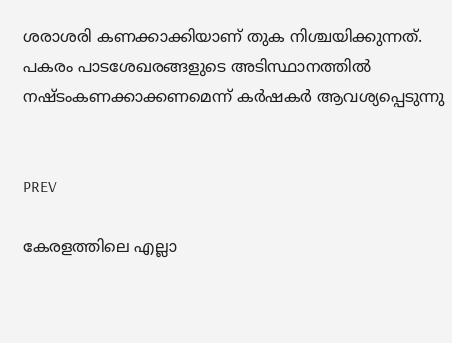ശരാശരി കണക്കാക്കിയാണ് തുക നിശ്ചയിക്കുന്നത്. പകരം പാടശേഖരങ്ങളുടെ അടിസ്ഥാനത്തില്‍ നഷ്ടംകണക്കാക്കണമെന്ന് കർഷകർ ആവശ്യപ്പെടുന്നു


PREV

കേരളത്തിലെ എല്ലാ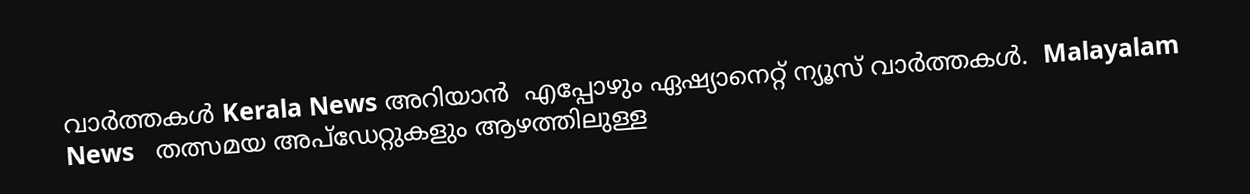വാർത്തകൾ Kerala News അറിയാൻ  എപ്പോഴും ഏഷ്യാനെറ്റ് ന്യൂസ് വാർത്തകൾ.  Malayalam News   തത്സമയ അപ്‌ഡേറ്റുകളും ആഴത്തിലുള്ള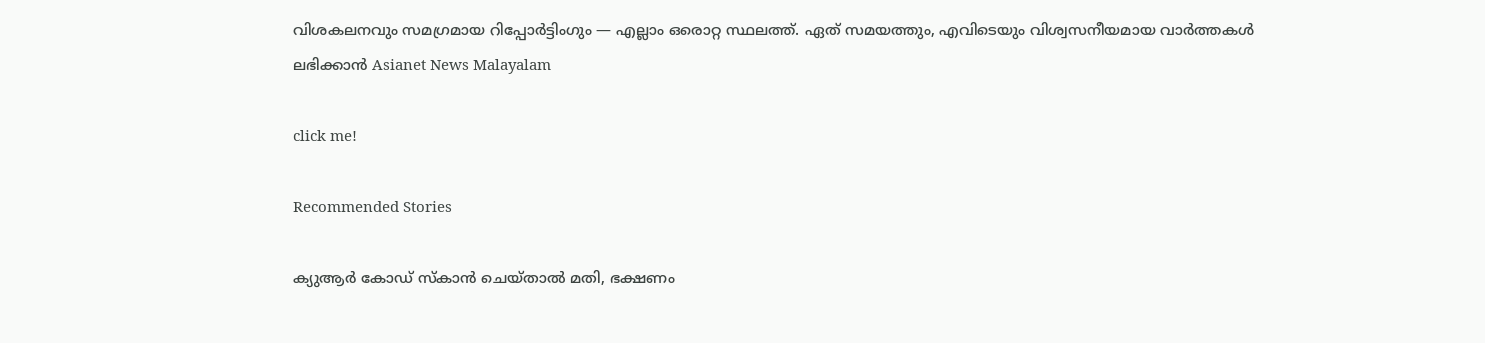വിശകലനവും സമഗ്രമായ റിപ്പോർട്ടിംഗും — എല്ലാം ഒരൊറ്റ സ്ഥലത്ത്. ഏത് സമയത്തും, എവിടെയും വിശ്വസനീയമായ വാർത്തകൾ ലഭിക്കാൻ Asianet News Malayalam

click me!

Recommended Stories

ക്യുആർ കോഡ് സ്കാൻ ചെയ്താൽ മതി, ഭക്ഷണം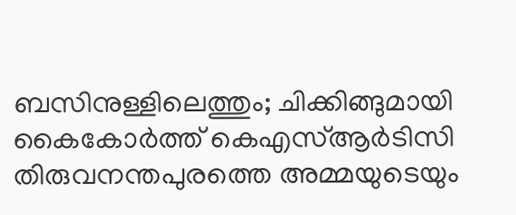ബസിനുള്ളിലെത്തും; ചിക്കിങ്ങുമായി കൈകോര്‍ത്ത് കെഎസ്ആര്‍ടിസി
തിരുവനന്തപുരത്തെ അമ്മയുടെയും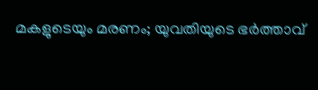മകളുടെയും മരണം; യുവതിയുടെ ഭര്‍ത്താവ്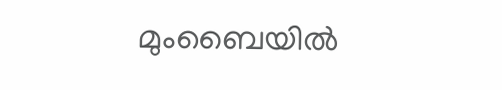മുംബൈയിൽ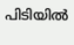പിടിയിൽ